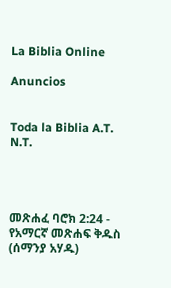La Biblia Online

Anuncios


Toda la Biblia A.T. N.T.




መጽሐፈ ባሮክ 2:24 - የአማርኛ መጽሐፍ ቅዱስ (ሰማንያ አሃዱ)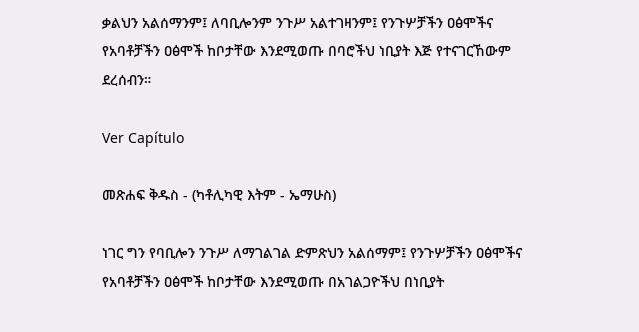ቃልህን አልሰማንም፤ ለባቢሎንም ንጉሥ አልተገዛንም፤ የንጉሦቻችን ዐፅሞችና የአባቶቻችን ዐፅሞች ከቦታቸው እንደሚወጡ በባሮችህ ነቢያት እጅ የተናገርኸውም ደረሰብን።

Ver Capítulo

መጽሐፍ ቅዱስ - (ካቶሊካዊ እትም - ኤማሁስ)

ነገር ግን የባቢሎን ንጉሥ ለማገልገል ድምጽህን አልሰማም፤ የንጉሦቻችን ዐፅሞችና የአባቶቻችን ዐፅሞች ከቦታቸው እንደሚወጡ በአገልጋዮችህ በነቢያት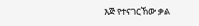እጅ የተናገርኸው ቃል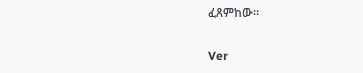ፈጸምከው።

Ver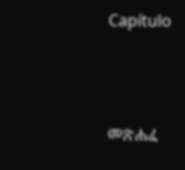Capítulo



መጽሐፈ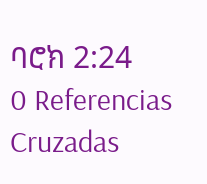ባሮክ 2:24
0 Referencias Cruzadas